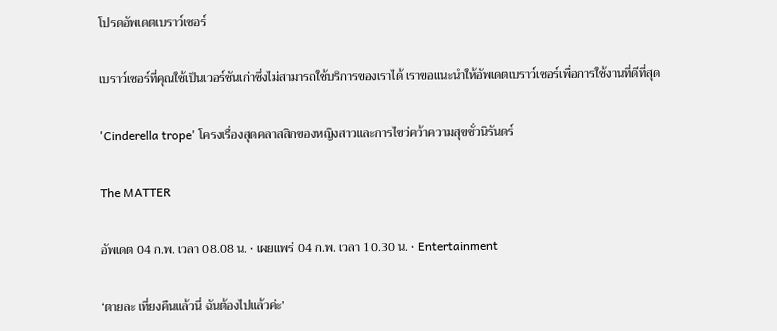โปรดอัพเดตเบราว์เซอร์

เบราว์เซอร์ที่คุณใช้เป็นเวอร์ชันเก่าซึ่งไม่สามารถใช้บริการของเราได้ เราขอแนะนำให้อัพเดตเบราว์เซอร์เพื่อการใช้งานที่ดีที่สุด

'Cinderella trope' โครงเรื่องสุดคลาสสิกของหญิงสาวและการไขว่คว้าความสุขชั่วนิรันดร์

The MATTER

อัพเดต 04 ก.พ. เวลา 08.08 น. • เผยแพร่ 04 ก.พ. เวลา 10.30 น. • Entertainment

‘ตายละ เที่ยงคืนแล้วนี่ ฉันต้องไปแล้วค่ะ’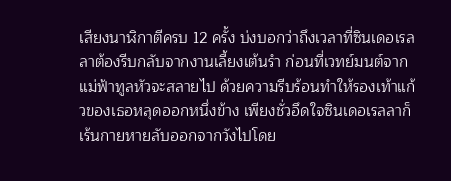เสียงนาฬิกาตีครบ 12 ครั้ง บ่งบอกว่าถึงเวลาที่ซินเดอเรลลาต้องรีบกลับจากงานเลี้ยงเต้นรำ ก่อนที่เวทย์มนต์จากแม่ฟ้าทูลหัวจะสลายไป ด้วยความรีบร้อนทำให้รองเท้าแก้วของเธอหลุดออกหนึ่งข้าง เพียงชั่วอึดใจซินเดอเรลลาก็เร้นกายหายลับออกจากวังไปโดย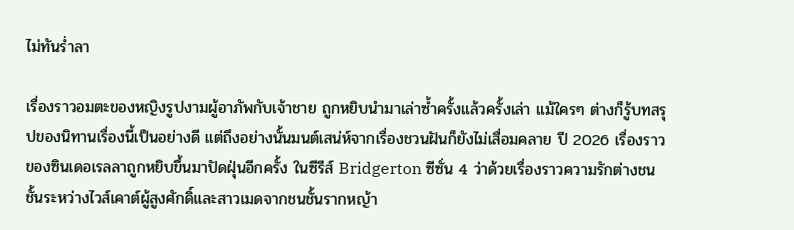ไม่ทันร่ำลา

เรื่องราวอมตะของหญิงรูปงามผู้อาภัพกับเจ้าชาย ถูกหยิบนำมาเล่าซ้ำครั้งแล้วครั้งเล่า แม้ใครๆ ต่างก็รู้บทสรุปของนิทานเรื่องนี้เป็นอย่างดี แต่ถึงอย่างนั้นมนต์เสน่ห์จากเรื่องชวนฝันก็ยังไม่เสื่อมคลาย ปี 2026 เรื่องราวของซินเดอเรลลาถูกหยิบขึ้นมาปัดฝุ่นอีกครั้ง ในซีรีส์ Bridgerton ซีซั่น 4 ว่าด้วยเรื่องราวความรักต่างชนชั้นระหว่างไวส์เคาต์ผู้สูงศักดิ์และสาวเมดจากชนชั้นรากหญ้า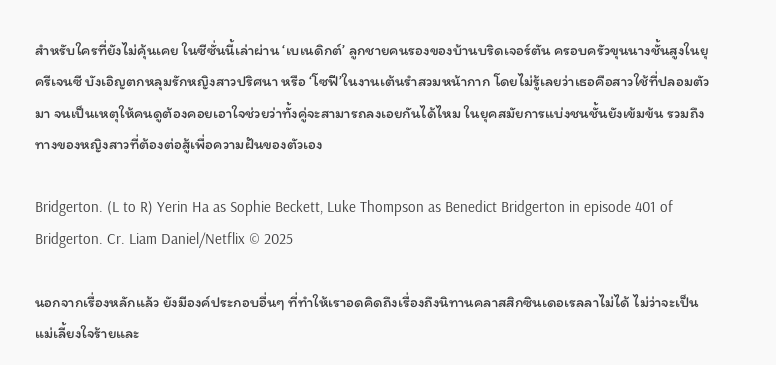สำหรับใครที่ยังไม่คุ้นเคย ในซีซั่นนี้เล่าผ่าน ‘เบเนดิกต์’ ลูกชายคนรองของบ้านบริดเจอร์ตัน ครอบครัวขุนนางชั้นสูงในยุครีเจนซี บังเอิญตกหลุมรักหญิงสาวปริศนา หรือ ‘โซฟี’ในงานเต้นรำสวมหน้ากาก โดยไม่รู้เลยว่าเธอคือสาวใช้ที่ปลอมตัวมา จนเป็นเหตุให้คนดูต้องคอยเอาใจช่วยว่าทั้งคู่จะสามารถลงเอยกันได้ไหม ในยุคสมัยการแบ่งชนชั้นยังเข้มข้น รวมถึงทางของหญิงสาวที่ต้องต่อสู้เพื่อความฝันของตัวเอง

Bridgerton. (L to R) Yerin Ha as Sophie Beckett, Luke Thompson as Benedict Bridgerton in episode 401 of Bridgerton. Cr. Liam Daniel/Netflix © 2025

นอกจากเรื่องหลักแล้ว ยังมีองค์ประกอบอื่นๆ ที่ทำให้เราอดคิดถึงเรื่องถึงนิทานคลาสสิกซินเดอเรลลาไม่ได้ ไม่ว่าจะเป็นแม่เลี้ยงใจร้ายและ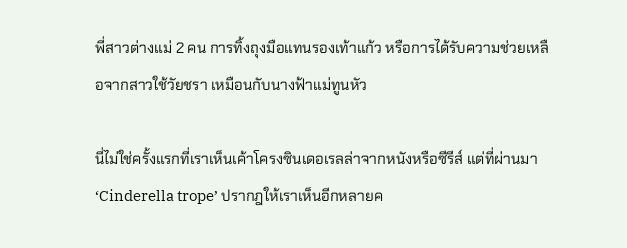พี่สาวต่างแม่ 2 คน การทิ้งถุงมือแทนรองเท้าแก้ว หรือการได้รับความช่วยเหลือจากสาวใช้วัยชรา เหมือนกับนางฟ้าแม่ทูนหัว

นี่ไม่ใช่ครั้งแรกที่เราเห็นเค้าโครงซินเดอเรลล่าจากหนังหรือซีรีส์ แต่ที่ผ่านมา ‘Cinderella trope’ ปรากฎให้เราเห็นอีกหลายค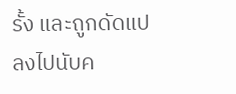รั้ง และถูกดัดแปลงไปนับค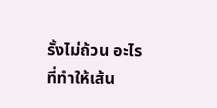รั้งไม่ถ้วน อะไรที่ทำให้เส้น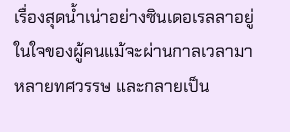เรื่องสุดน้ำเน่าอย่างซินเดอเรลลาอยู่ในใจของผู้คนแม้จะผ่านกาลเวลามาหลายทศวรรษ และกลายเป็น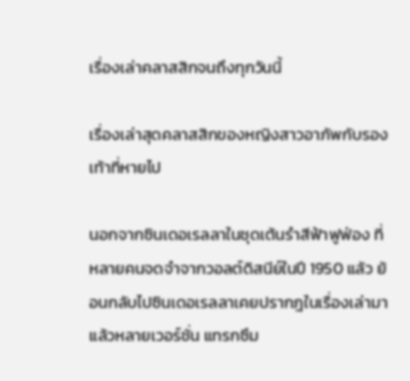เรื่องเล่าคลาสสิกจนถึงทุกวันนี้

เรื่องเล่าสุดคลาสสิกของหญิงสาวอาภัพกับรองเท้าที่หายไป

นอกจากซินเดอเรลลาในชุดเต้นรำสีฟ้าฟูฟ่อง ที่หลายคนจดจำจากวอลต์ดิสนีย์ในปี 1950 แล้ว ย้อนกลับไปซินเดอเรลลาเคยปรากฎในเรื่องเล่ามาแล้วหลายเวอร์ชั่น แทรกซึม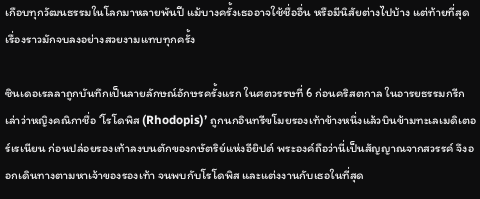เกือบทุกวัฒนธรรมในโลกมาหลายพันปี แม้บางครั้งเธออาจใช้ชื่ออื่น หรือมีนิสัยต่างไปบ้าง แต่ท้ายที่สุดเรื่องราวมักจบลงอย่างสวยงามแทบทุกครั้ง

ซินเดอเรลลาถูกบันทึกเป็นลายลักษณ์อักษรครั้งแรก ในศตวรรษที่ 6 ก่อนคริสตกาล ในอารยธรรมกรีก เล่าว่าหญิงคณิกาชื่อ ‘โรโดพิส (Rhodopis)’ ถูกนกอินทรีขโมยรองเท้าข้างหนึ่งแล้วบินข้ามทะเลเมดิเตอร์เรเนียน ก่อนปล่อยรองเท้าลงบนตักของกษัตริย์แห่งอียิปต์ พระองค์ถือว่านี่เป็นสัญญาณจากสวรรค์ จึงออกเดินทางตามหาเจ้าของรองเท้า จนพบกับโรโดพิส และแต่งงานกับเธอในที่สุด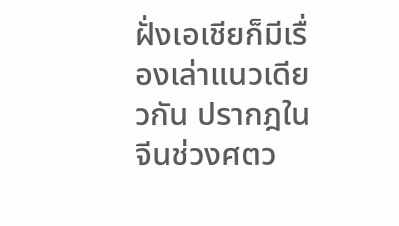ฝั่งเอเชียก็มีเรื่องเล่าแนวเดียวกัน ปรากฎในจีนช่วงศตว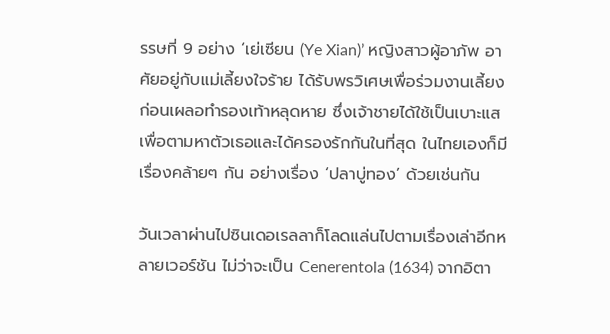รรษที่ 9 อย่าง ‘เย่เซียน (Ye Xian)’ หญิงสาวผู้อาภัพ อาศัยอยู่กับแม่เลี้ยงใจร้าย ได้รับพรวิเศษเพื่อร่วมงานเลี้ยง ก่อนเผลอทำรองเท้าหลุดหาย ซึ่งเจ้าชายได้ใช้เป็นเบาะแสเพื่อตามหาตัวเธอและได้ครองรักกันในที่สุด ในไทยเองก็มีเรื่องคล้ายๆ กัน อย่างเรื่อง ‘ปลาบู่ทอง’ ด้วยเช่นกัน

วันเวลาผ่านไปซินเดอเรลลาก็โลดแล่นไปตามเรื่องเล่าอีกหลายเวอร์ชัน ไม่ว่าจะเป็น Cenerentola (1634) จากอิตา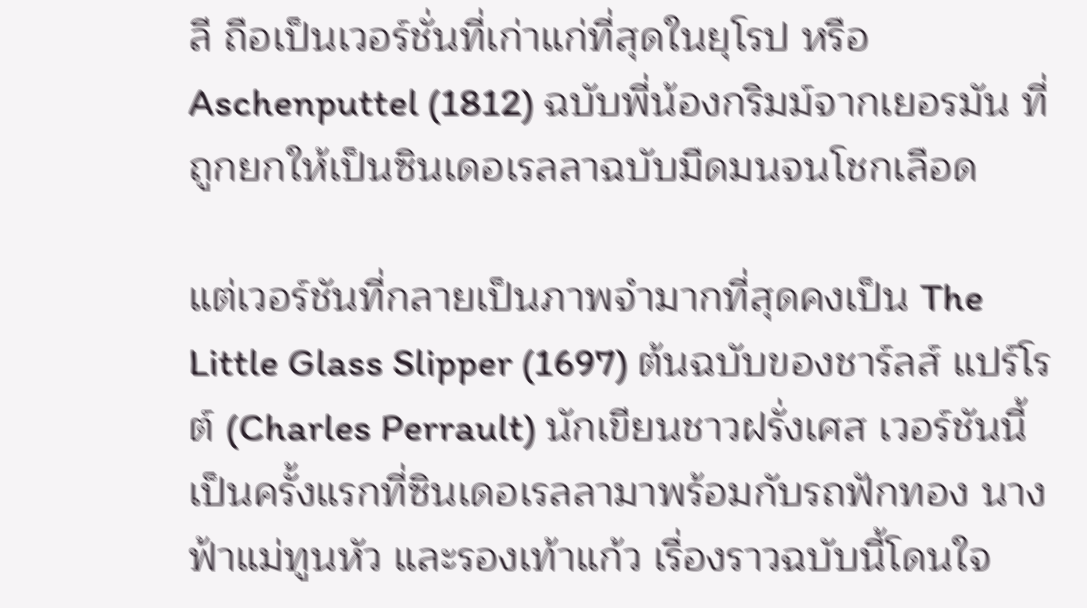ลี ถือเป็นเวอร์ชั่นที่เก่าแก่ที่สุดในยุโรป หรือ Aschenputtel (1812) ฉบับพี่น้องกริมม์จากเยอรมัน ที่ถูกยกให้เป็นซินเดอเรลลาฉบับมืดมนจนโชกเลือด

แต่เวอร์ชันที่กลายเป็นภาพจำมากที่สุดคงเป็น The Little Glass Slipper (1697) ต้นฉบับของชาร์ลส์ แปร์โรต์ (Charles Perrault) นักเขียนชาวฝรั่งเศส เวอร์ชันนี้เป็นครั้งแรกที่ซินเดอเรลลามาพร้อมกับรถฟักทอง นางฟ้าแม่ทูนหัว และรองเท้าแก้ว เรื่องราวฉบับนี้โดนใจ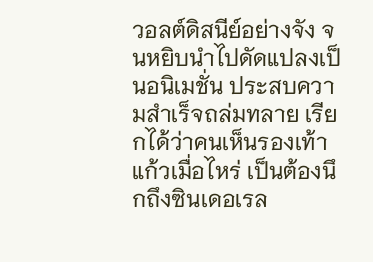วอลต์ดิสนีย์อย่างจัง จนหยิบนำไปดัดแปลงเป็นอนิเมชั่น ประสบความสำเร็จถล่มทลาย เรียกได้ว่าคนเห็นรองเท้าแก้วเมื่อไหร่ เป็นต้องนึกถึงซินเดอเรล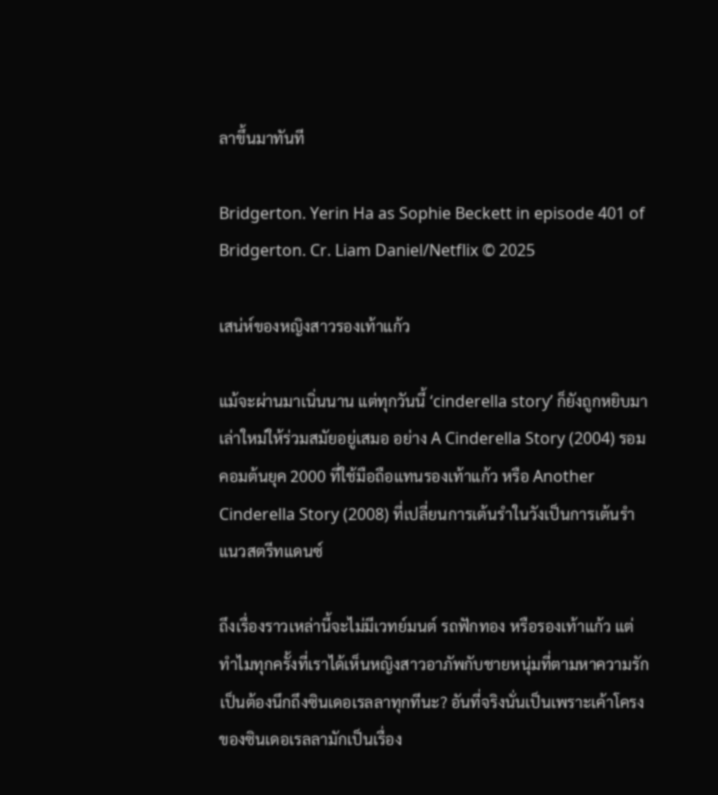ลาขึ้นมาทันที

Bridgerton. Yerin Ha as Sophie Beckett in episode 401 of Bridgerton. Cr. Liam Daniel/Netflix © 2025

เสน่ห์ของหญิงสาวรองเท้าแก้ว

แม้จะผ่านมาเนิ่นนาน แต่ทุกวันนี้ ‘cinderella story’ ก็ยังถูกหยิบมาเล่าใหม่ให้ร่วมสมัยอยู่เสมอ อย่าง A Cinderella Story (2004) รอมคอมต้นยุค 2000 ที่ใช้มือถือแทนรองเท้าแก้ว หรือ Another Cinderella Story (2008) ที่เปลี่ยนการเต้นรำในวังเป็นการเต้นรำแนวสตรีทแดนซ์

ถึงเรื่องราวเหล่านี้จะไม่มีเวทย์มนต์ รถฟักทอง หรือรองเท้าแก้ว แต่ทำไมทุกครั้งที่เราได้เห็นหญิงสาวอาภัพกับชายหนุ่มที่ตามหาความรักเป็นต้องนึกถึงซินเดอเรลลาทุกทีนะ? อันที่จริงนั่นเป็นเพราะเค้าโครงของซินเดอเรลลามักเป็นเรื่อง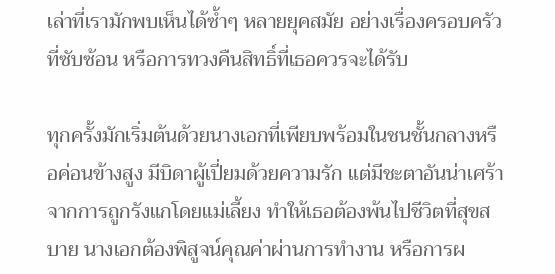เล่าที่เรามักพบเห็นได้ซ้ำๆ หลายยุคสมัย อย่างเรื่องครอบครัวที่ซับซ้อน หรือการทวงคืนสิทธิ์ที่เธอควรจะได้รับ

ทุกครั้งมักเริ่มต้นด้วยนางเอกที่เพียบพร้อมในชนชั้นกลางหรือค่อนข้างสูง มีบิดาผู้เปี่ยมด้วยความรัก แต่มีชะตาอันน่าเศร้าจากการถูกรังแกโดยแม่เลี้ยง ทำให้เธอต้องพ้นไปชีวิตที่สุขสบาย นางเอกต้องพิสูจน์คุณค่าผ่านการทำงาน หรือการผ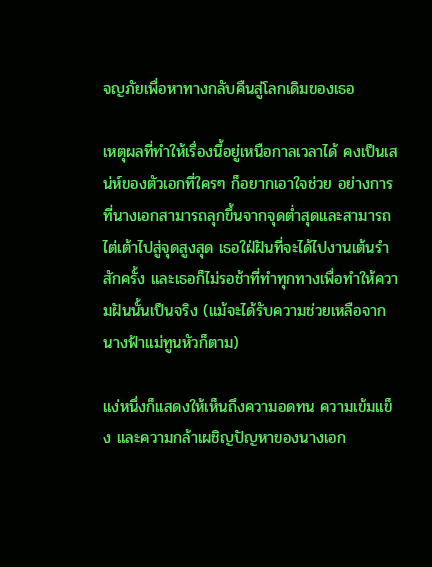จญภัยเพื่อหาทางกลับคืนสู่โลกเดิมของเธอ

เหตุผลที่ทำให้เรื่องนี้อยู่เหนือกาลเวลาได้ คงเป็นเสน่ห์ของตัวเอกที่ใครๆ ก็อยากเอาใจช่วย อย่างการที่นางเอกสามารถลุกขึ้นจากจุดต่ำสุดและสามารถไต่เต้าไปสู่จุดสูงสุด เธอใฝ่ฝันที่จะได้ไปงานเต้นรำสักครั้ง และเธอก็ไม่รอช้าที่ทำทุกทางเพื่อทำให้ความฝันนั้นเป็นจริง (แม้จะได้รับความช่วยเหลือจากนางฟ้าแม่ทูนหัวก็ตาม)

แง่หนึ่งก็แสดงให้เห็นถึงความอดทน ความเข้มแข็ง และความกล้าเผชิญปัญหาของนางเอก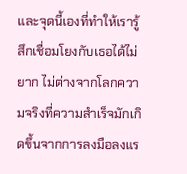และจุดนี้เองที่ทำให้เรารู้สึกเชื่อมโยงกับเธอได้ไม่ยาก ไม่ต่างจากโลกความจริงที่ความสำเร็จมักเกิดขึ้นจากการลงมือลงแร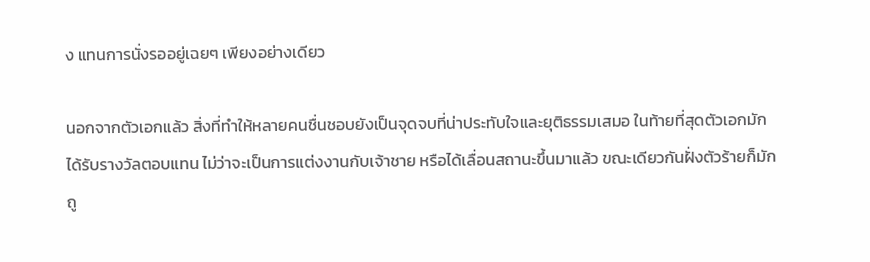ง แทนการนั่งรออยู่เฉยๆ เพียงอย่างเดียว

นอกจากตัวเอกแล้ว สิ่งที่ทำให้หลายคนชื่นชอบยังเป็นจุดจบที่น่าประทับใจและยุติธรรมเสมอ ในท้ายที่สุดตัวเอกมักได้รับรางวัลตอบแทน ไม่ว่าจะเป็นการแต่งงานกับเจ้าชาย หรือได้เลื่อนสถานะขึ้นมาแล้ว ขณะเดียวกันฝั่งตัวร้ายก็มักถู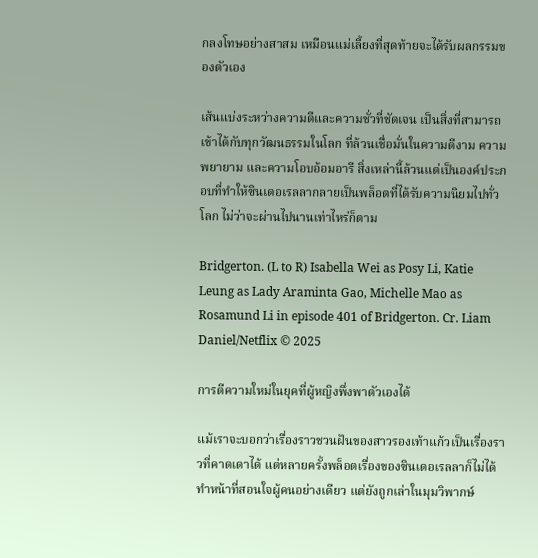กลงโทษอย่างสาสม เหมือนแม่เลี้ยงที่สุดท้ายจะได้รับผลกรรมของตัวเอง

เส้นแบ่งระหว่างความดีและความชั่วที่ชัดเจน เป็นสิ่งที่สามารถเข้าได้กับทุกวัฒนธรรมในโลก ที่ล้วนเชื่อมั่นในความดีงาม ความพยายาม และความโอบอ้อมอารี สิ่งเหล่านี้ล้วนแต่เป็นองค์ประกอบที่ทำให้ซินเดอเรลลากลายเป็นพล็อตที่ได้รับความนิยมไปทั่วโลก ไม่ว่าจะผ่านไปนานเท่าไหร่ก็ตาม

Bridgerton. (L to R) Isabella Wei as Posy Li, Katie Leung as Lady Araminta Gao, Michelle Mao as Rosamund Li in episode 401 of Bridgerton. Cr. Liam Daniel/Netflix © 2025

การตีความใหม่ในยุคที่ผู้หญิงพึ่งพาตัวเองได้

แม้เราจะบอกว่าเรื่องราวชวนฝันของสาวรองเท้าแก้วเป็นเรื่องราวที่คาดเดาได้ แต่หลายครั้งพล็อตเรื่องของซินเดอเรลลาก็ไม่ได้ทำหน้าที่สอนใจผู้คนอย่างเดียว แต่ยังถูกเล่าในมุมวิพากษ์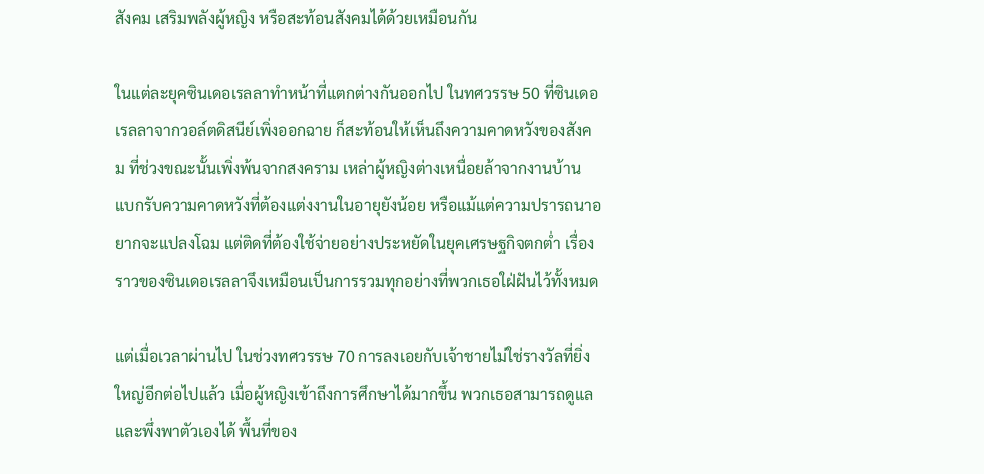สังคม เสริมพลังผู้หญิง หรือสะท้อนสังคมได้ด้วยเหมือนกัน

ในแต่ละยุคซินเดอเรลลาทำหน้าที่แตกต่างกันออกไป ในทศวรรษ 50 ที่ซินเดอเรลลาจากวอล์ตดิสนีย์เพิ่งออกฉาย ก็สะท้อนให้เห็นถึงความคาดหวังของสังคม ที่ช่วงขณะนั้นเพิ่งพ้นจากสงคราม เหล่าผู้หญิงต่างเหนื่อยล้าจากงานบ้าน แบกรับความคาดหวังที่ต้องแต่งงานในอายุยังน้อย หรือแม้แต่ความปรารถนาอยากจะแปลงโฉม แต่ติดที่ต้องใช้จ่ายอย่างประหยัดในยุคเศรษฐกิจตกต่ำ เรื่องราวของซินเดอเรลลาจึงเหมือนเป็นการรวมทุกอย่างที่พวกเธอใฝ่ฝันไว้ทั้งหมด

แต่เมื่อเวลาผ่านไป ในช่วงทศวรรษ 70 การลงเอยกับเจ้าชายไม่ใช่รางวัลที่ยิ่งใหญ่อีกต่อไปแล้ว เมื่อผู้หญิงเข้าถึงการศึกษาได้มากขึ้น พวกเธอสามารถดูแลและพึ่งพาตัวเองได้ พื้นที่ของ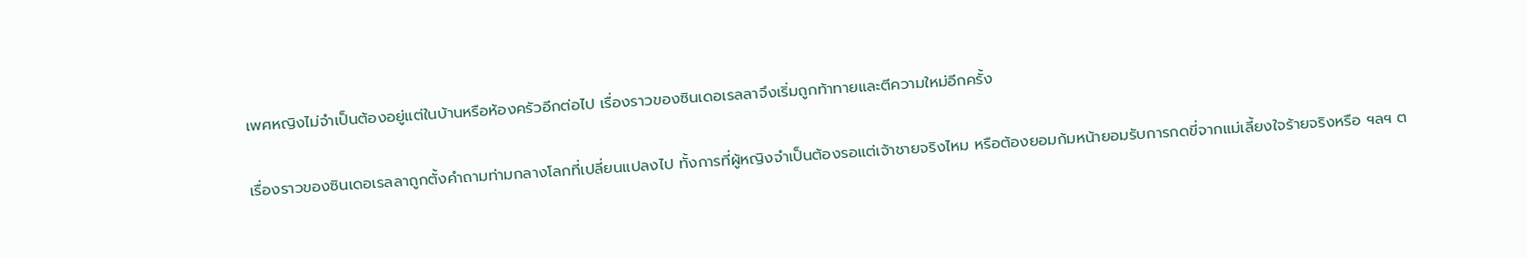เพศหญิงไม่จำเป็นต้องอยู่แต่ในบ้านหรือห้องครัวอีกต่อไป เรื่องราวของซินเดอเรลลาจึงเริ่มถูกท้าทายและตีความใหม่อีกครั้ง

เรื่องราวของซินเดอเรลลาถูกตั้งคำถามท่ามกลางโลกที่เปลี่ยนแปลงไป ทั้งการที่ผู้หญิงจำเป็นต้องรอแต่เจ้าชายจริงไหม หรือต้องยอมก้มหน้ายอมรับการกดขี่จากแม่เลี้ยงใจร้ายจริงหรือ ฯลฯ ต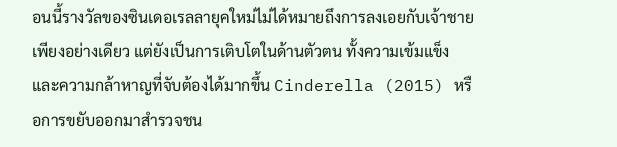อนนี้รางวัลของซินเดอเรลลายุคใหม่ไม่ได้หมายถึงการลงเอยกับเจ้าชายเพียงอย่างเดียว แต่ยังเป็นการเติบโตในด้านตัวตน ทั้งความเข้มแข็ง และความกล้าหาญที่จับต้องได้มากขึ้น Cinderella (2015) หรือการขยับออกมาสำรวจชน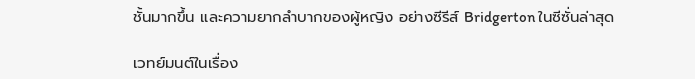ชั้นมากขึ้น และความยากลำบากของผู้หญิง อย่างซีรีส์ Bridgerton ในซีซั่นล่าสุด

เวทย์มนต์ในเรื่อง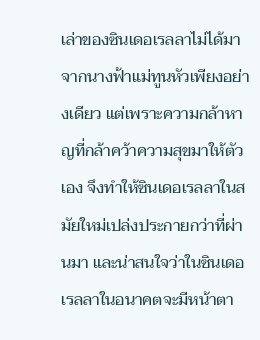เล่าของซินเดอเรลลาไม่ได้มาจากนางฟ้าแม่ทูนหัวเพียงอย่างเดียว แต่เพราะความกล้าหาญที่กล้าคว้าความสุขมาให้ตัวเอง จึงทำให้ซินเดอเรลลาในสมัยใหม่เปล่งประกายกว่าที่ผ่านมา และน่าสนใจว่าในซินเดอเรลลาในอนาคตจะมีหน้าตา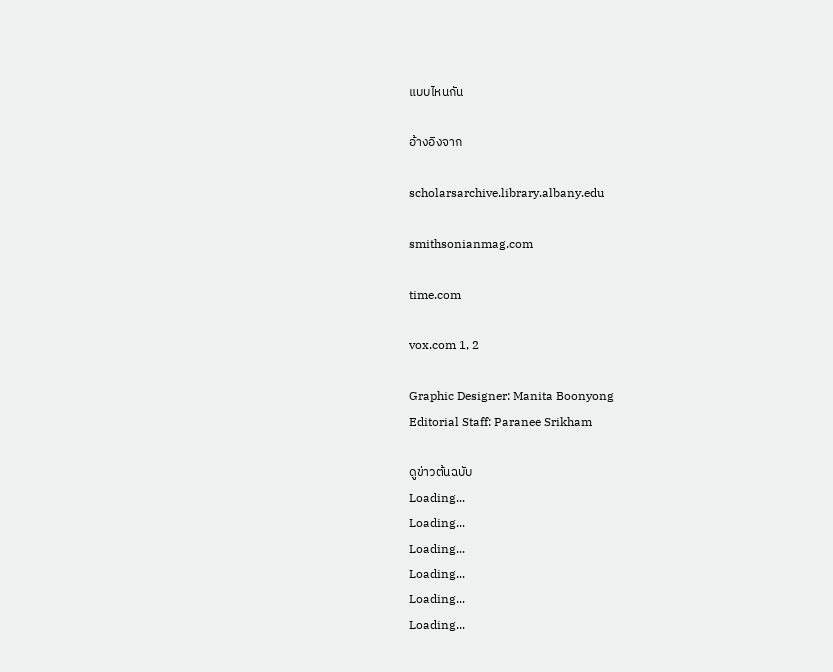แบบไหนกัน

อ้างอิงจาก

scholarsarchive.library.albany.edu

smithsonianmag.com

time.com

vox.com 1, 2

Graphic Designer: Manita Boonyong
Editorial Staff: Paranee Srikham

ดูข่าวต้นฉบับ
Loading...
Loading...
Loading...
Loading...
Loading...
Loading...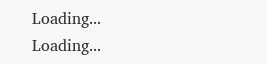Loading...
Loading...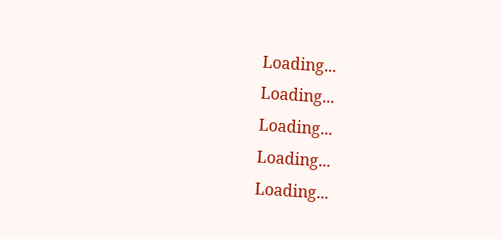Loading...
Loading...
Loading...
Loading...
Loading...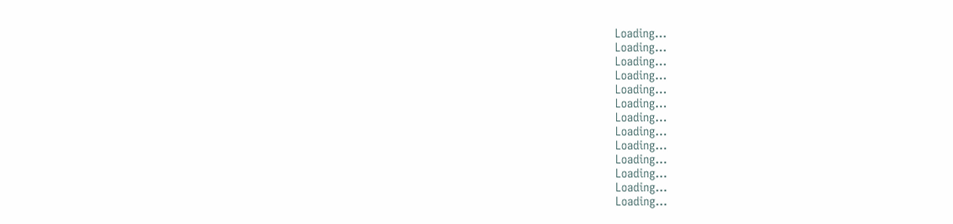Loading...
Loading...
Loading...
Loading...
Loading...
Loading...
Loading...
Loading...
Loading...
Loading...
Loading...
Loading...
Loading...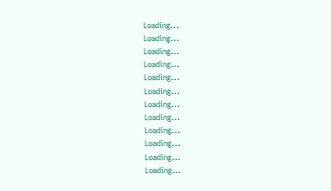Loading...
Loading...
Loading...
Loading...
Loading...
Loading...
Loading...
Loading...
Loading...
Loading...
Loading...
Loading...